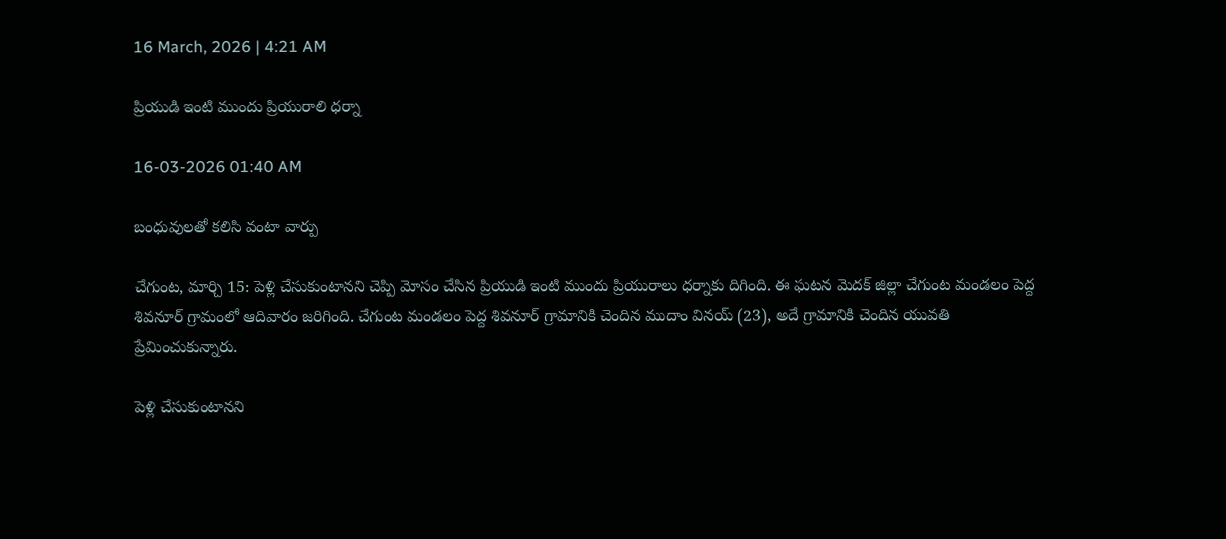16 March, 2026 | 4:21 AM

ప్రియుడి ఇంటి ముందు ప్రియురాలి ధర్నా

16-03-2026 01:40 AM

బంధువులతో కలిసి వంటా వార్పు

చేగుంట, మార్చి 15: పెళ్లి చేసుకుంటానని చెప్పి మోసం చేసిన ప్రియుడి ఇంటి ముందు ప్రియురాలు ధర్నాకు దిగింది. ఈ ఘటన మెదక్ జిల్లా చేగుంట మండలం పెద్ద శివనూర్ గ్రామంలో ఆదివారం జరిగింది. చేగుంట మండలం పెద్ద శివనూర్ గ్రామానికి చెందిన ముదాం వినయ్ (23), అదే గ్రామానికి చెందిన యువతి ప్రేమించుకున్నారు.

పెళ్లి చేసుకుంటానని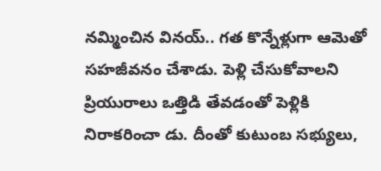నమ్మించిన వినయ్.. గత కొన్నేళ్లుగా ఆమెతో సహజీవనం చేశాడు. పెళ్లి చేసుకోవాలని ప్రియురాలు ఒత్తిడి తేవడంతో పెళ్లికి నిరాకరించా డు. దీంతో కుటుంబ సభ్యులు,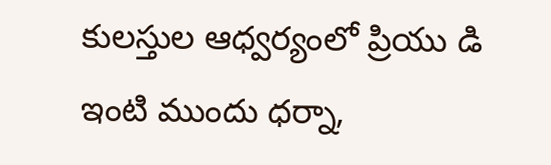కులస్తుల ఆధ్వర్యంలో ప్రియు డి ఇంటి ముందు ధర్నా,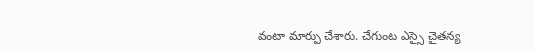వంటా మార్పు చేశారు. చేగుంట ఎస్సై చైతన్య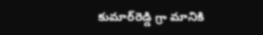కుమార్‌రెడ్డి గ్రా మానికి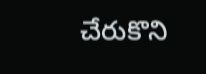చేరుకొని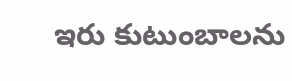ఇరు కుటుంబాలను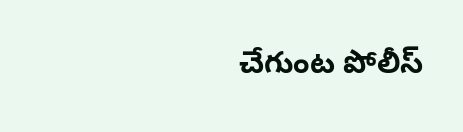చేగుంట పోలీస్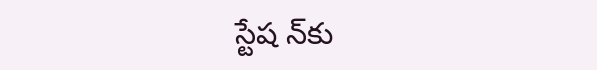స్టేష న్‌కు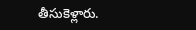తీసుకెళ్లారు.